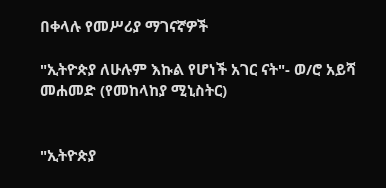በቀላሉ የመሥሪያ ማገናኛዎች

"ኢትዮጵያ ለሁሉም እኩል የሆነች አገር ናት"- ወ/ሮ አይሻ መሐመድ (የመከላከያ ሚኒስትር)


"ኢትዮጵያ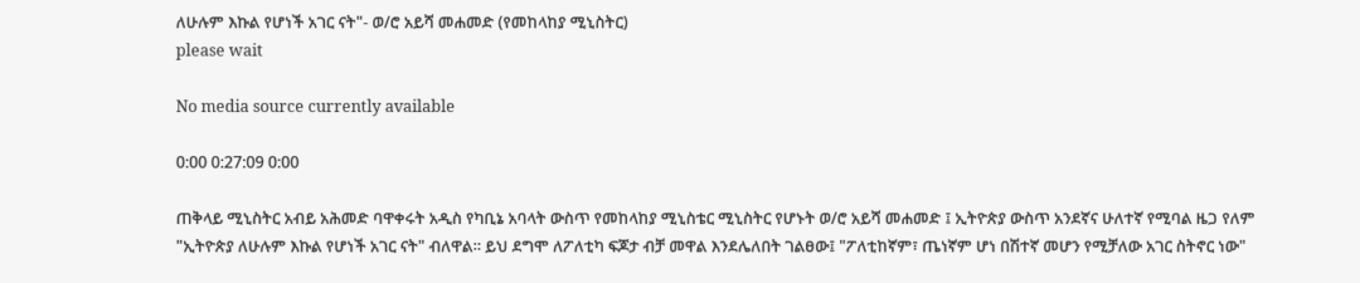ለሁሉም እኩል የሆነች አገር ናት"- ወ/ሮ አይሻ መሐመድ (የመከላከያ ሚኒስትር)
please wait

No media source currently available

0:00 0:27:09 0:00

ጠቅላይ ሚኒስትር አብይ አሕመድ ባዋቀሩት አዲስ የካቢኔ አባላት ውስጥ የመከላከያ ሚኒስቴር ሚኒስትር የሆኑት ወ/ሮ አይሻ መሐመድ ፤ ኢትዮጵያ ውስጥ አንደኛና ሁለተኛ የሚባል ዜጋ የለም "ኢትዮጵያ ለሁሉም እኩል የሆነች አገር ናት" ብለዋል። ይህ ደግሞ ለፖለቲካ ፍጆታ ብቻ መዋል እንደሌለበት ገልፀው፤ "ፖለቲከኛም፣ ጤነኛም ሆነ በሽተኛ መሆን የሚቻለው አገር ስትኖር ነው"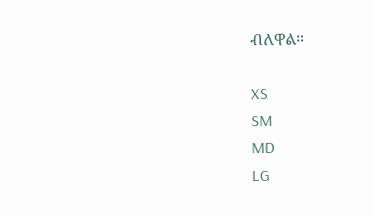ብለዋል።

XS
SM
MD
LG